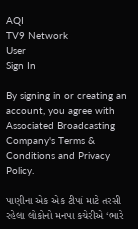AQI
TV9 Network
User
Sign In

By signing in or creating an account, you agree with Associated Broadcasting Company's Terms & Conditions and Privacy Policy.

પાણીના એક એક ટીપાં માટે તરસી રહેલા લોકોનો મનપા કચેરીએ ‘ભારે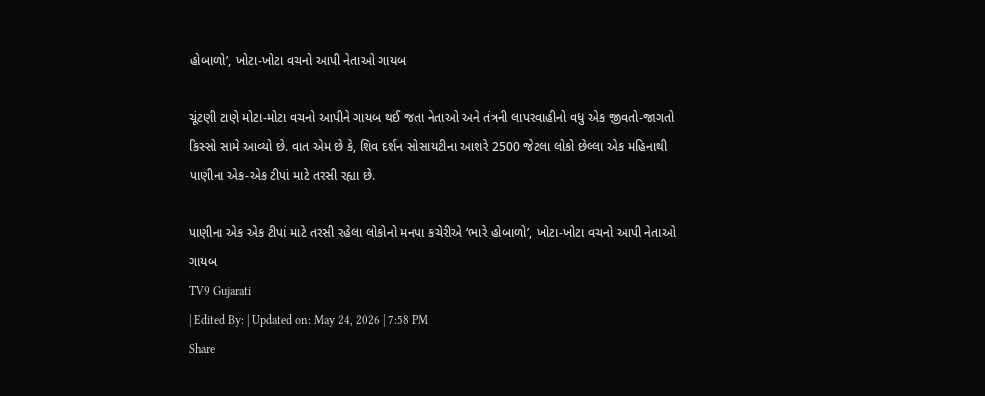હોબાળો’, ખોટા-ખોટા વચનો આપી નેતાઓ ગાયબ

ચૂંટણી ટાણે મોટા-મોટા વચનો આપીને ગાયબ થઈ જતા નેતાઓ અને તંત્રની લાપરવાહીનો વધુ એક જીવતો-જાગતો કિસ્સો સામે આવ્યો છે. વાત એમ છે કે, શિવ દર્શન સોસાયટીના આશરે 2500 જેટલા લોકો છેલ્લા એક મહિનાથી પાણીના એક-એક ટીપાં માટે તરસી રહ્યા છે.

પાણીના એક એક ટીપાં માટે તરસી રહેલા લોકોનો મનપા કચેરીએ ‘ભારે હોબાળો’, ખોટા-ખોટા વચનો આપી નેતાઓ ગાયબ
TV9 Gujarati
| Edited By: | Updated on: May 24, 2026 | 7:58 PM
Share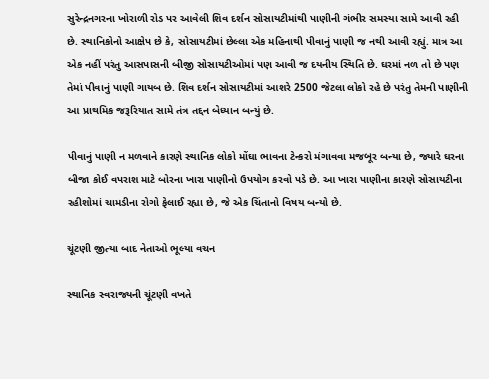સુરેન્દ્રનગરના ખોરાળી રોડ પર આવેલી શિવ દર્શન સોસાયટીમાંથી પાણીની ગંભીર સમસ્યા સામે આવી રહી છે. સ્થાનિકોનો આક્ષેપ છે કે, સોસાયટીમાં છેલ્લા એક મહિનાથી પીવાનું પાણી જ નથી આવી રહ્યું. માત્ર આ એક નહીં પરંતુ આસપાસની બીજી સોસાયટીઓમાં પણ આવી જ દયનીય સ્થિતિ છે. ઘરમાં નળ તો છે પણ તેમાં પીવાનું પાણી ગાયબ છે. શિવ દર્શન સોસાયટીમાં આશરે 2500 જેટલા લોકો રહે છે પરંતુ તેમની પાણીની આ પ્રાથમિક જરૂરિયાત સામે તંત્ર તદ્દન બેધ્યાન બન્યું છે.

પીવાનું પાણી ન મળવાને કારણે સ્થાનિક લોકો મોંઘા ભાવના ટેન્કરો મંગાવવા મજબૂર બન્યા છે, જ્યારે ઘરના બીજા કોઈ વપરાશ માટે બોરના ખારા પાણીનો ઉપયોગ કરવો પડે છે. આ ખારા પાણીના કારણે સોસાયટીના રહીશોમાં ચામડીના રોગો ફેલાઈ રહ્યા છે, જે એક ચિંતાનો વિષય બન્યો છે.

ચૂંટણી જીત્યા બાદ નેતાઓ ભૂલ્યા વચન

સ્થાનિક સ્વરાજ્યની ચૂંટણી વખતે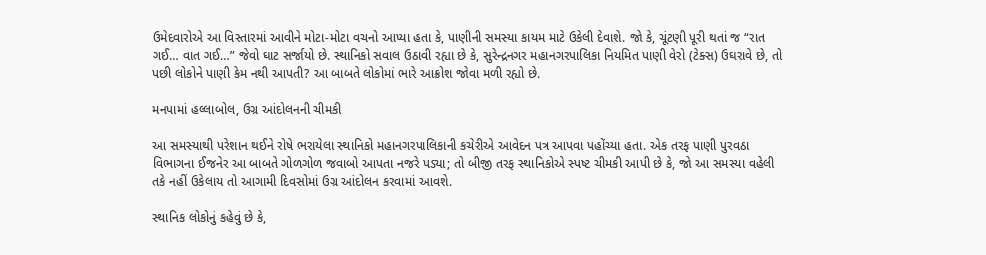ઉમેદવારોએ આ વિસ્તારમાં આવીને મોટા-મોટા વચનો આપ્યા હતા કે, પાણીની સમસ્યા કાયમ માટે ઉકેલી દેવાશે. જો કે, ચૂંટણી પૂરી થતાં જ “રાત ગઈ… વાત ગઈ…” જેવો ઘાટ સર્જાયો છે. સ્થાનિકો સવાલ ઉઠાવી રહ્યા છે કે, સુરેન્દ્રનગર મહાનગરપાલિકા નિયમિત પાણી વેરો (ટેક્સ) ઉઘરાવે છે, તો પછી લોકોને પાણી કેમ નથી આપતી? આ બાબતે લોકોમાં ભારે આક્રોશ જોવા મળી રહ્યો છે.

મનપામાં હલ્લાબોલ, ઉગ્ર આંદોલનની ચીમકી

આ સમસ્યાથી પરેશાન થઈને રોષે ભરાયેલા સ્થાનિકો મહાનગરપાલિકાની કચેરીએ આવેદન પત્ર આપવા પહોંચ્યા હતા. એક તરફ પાણી પુરવઠા વિભાગના ઈજનેર આ બાબતે ગોળગોળ જવાબો આપતા નજરે પડ્યા; તો બીજી તરફ સ્થાનિકોએ સ્પષ્ટ ચીમકી આપી છે કે, જો આ સમસ્યા વહેલી તકે નહીં ઉકેલાય તો આગામી દિવસોમાં ઉગ્ર આંદોલન કરવામાં આવશે.

સ્થાનિક લોકોનું કહેવું છે કે,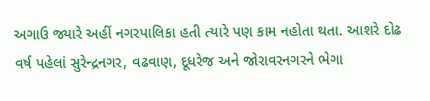અગાઉ જ્યારે અહીં નગરપાલિકા હતી ત્યારે પણ કામ નહોતા થતા. આશરે દોઢ વર્ષ પહેલાં સુરેન્દ્રનગર, વઢવાણ, દૂધરેજ અને જોરાવરનગરને ભેગા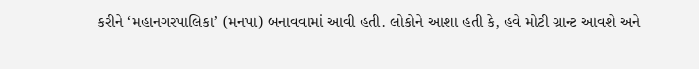કરીને ‘મહાનગરપાલિકા’ (મનપા) બનાવવામાં આવી હતી. લોકોને આશા હતી કે, હવે મોટી ગ્રાન્ટ આવશે અને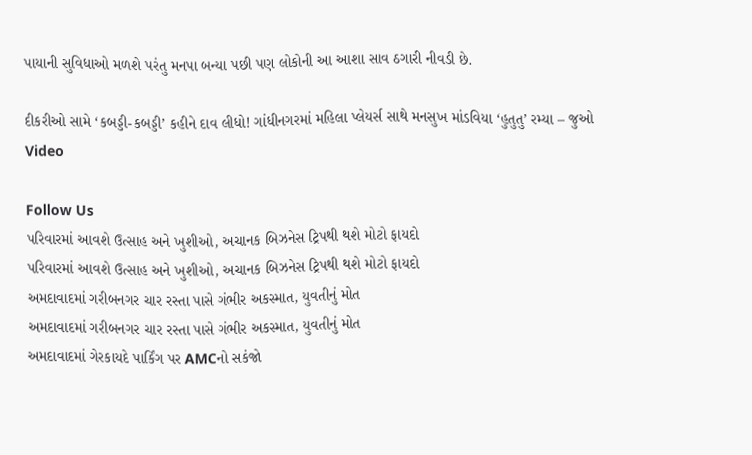પાયાની સુવિધાઓ મળશે પરંતુ મનપા બન્યા પછી પણ લોકોની આ આશા સાવ ઠગારી નીવડી છે.

દીકરીઓ સામે ‘કબડ્ડી-કબડ્ડી’ કહીને દાવ લીધો! ગાંધીનગરમાં મહિલા પ્લેયર્સ સાથે મનસુખ માંડવિયા ‘હુતુતુ’ રમ્યા – જુઓ Video

Follow Us
પરિવારમાં આવશે ઉત્સાહ અને ખુશીઓ, અચાનક બિઝનેસ ટ્રિપથી થશે મોટો ફાયદો
પરિવારમાં આવશે ઉત્સાહ અને ખુશીઓ, અચાનક બિઝનેસ ટ્રિપથી થશે મોટો ફાયદો
અમદાવાદમાં ગરીબનગર ચાર રસ્તા પાસે ગંભીર અકસ્માત, યુવતીનું મોત
અમદાવાદમાં ગરીબનગર ચાર રસ્તા પાસે ગંભીર અકસ્માત, યુવતીનું મોત
અમદાવાદમાં ગેરકાયદે પાર્કિંગ પર AMCનો સકંજો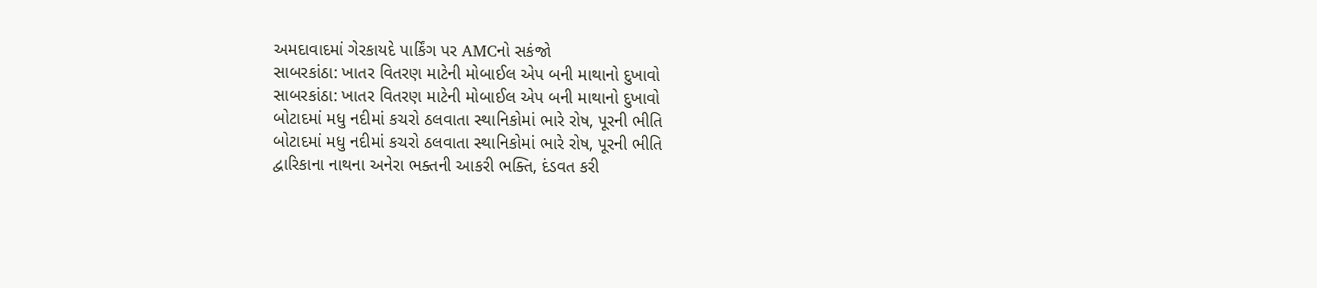અમદાવાદમાં ગેરકાયદે પાર્કિંગ પર AMCનો સકંજો
સાબરકાંઠા: ખાતર વિતરણ માટેની મોબાઈલ એપ બની માથાનો દુખાવો
સાબરકાંઠા: ખાતર વિતરણ માટેની મોબાઈલ એપ બની માથાનો દુખાવો
બોટાદમાં મધુ નદીમાં કચરો ઠલવાતા સ્થાનિકોમાં ભારે રોષ, પૂરની ભીતિ
બોટાદમાં મધુ નદીમાં કચરો ઠલવાતા સ્થાનિકોમાં ભારે રોષ, પૂરની ભીતિ
દ્વારિકાના નાથના અનેરા ભક્તની આકરી ભક્તિ, દંડવત કરી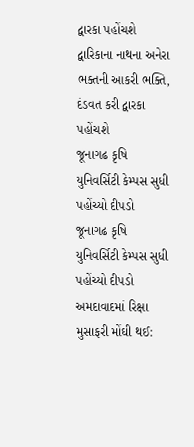દ્વારકા પહોંચશે
દ્વારિકાના નાથના અનેરા ભક્તની આકરી ભક્તિ, દંડવત કરી દ્વારકા પહોંચશે
જૂનાગઢ કૃષિ યુનિવર્સિટી કેમ્પસ સુધી પહોંચ્યો દીપડો
જૂનાગઢ કૃષિ યુનિવર્સિટી કેમ્પસ સુધી પહોંચ્યો દીપડો
અમદાવાદમાં રિક્ષા મુસાફરી મોંઘી થઈ: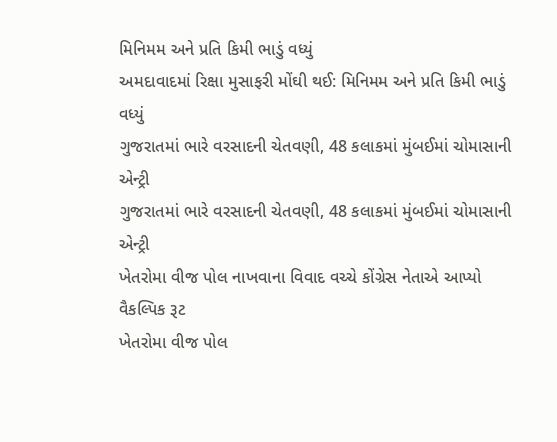મિનિમમ અને પ્રતિ કિમી ભાડું વધ્યું
અમદાવાદમાં રિક્ષા મુસાફરી મોંઘી થઈ: મિનિમમ અને પ્રતિ કિમી ભાડું વધ્યું
ગુજરાતમાં ભારે વરસાદની ચેતવણી, 48 કલાકમાં મુંબઈમાં ચોમાસાની એન્ટ્રી
ગુજરાતમાં ભારે વરસાદની ચેતવણી, 48 કલાકમાં મુંબઈમાં ચોમાસાની એન્ટ્રી
ખેતરોમા વીજ પોલ નાખવાના વિવાદ વચ્ચે કોંગ્રેસ નેતાએ આપ્યો વૈકલ્પિક રૂટ
ખેતરોમા વીજ પોલ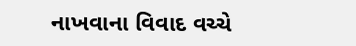નાખવાના વિવાદ વચ્ચે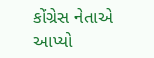કોંગ્રેસ નેતાએ આપ્યો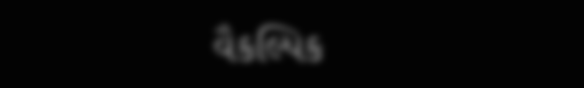વૈકલ્પિક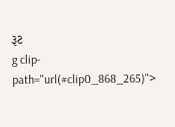રૂટ
g clip-path="url(#clip0_868_265)">